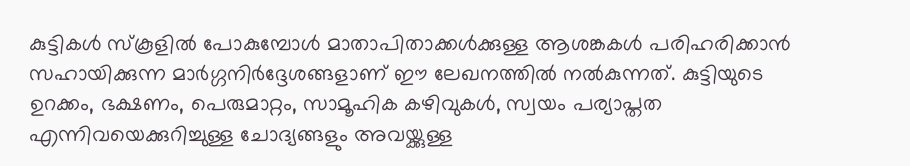കുട്ടികൾ സ്കൂളിൽ പോകുമ്പോൾ മാതാപിതാക്കൾക്കുള്ള ആശങ്കകൾ പരിഹരിക്കാൻ സഹായിക്കുന്ന മാർഗ്ഗനിർദ്ദേശങ്ങളാണ് ഈ ലേഖനത്തിൽ നൽകുന്നത്. കുട്ടിയുടെ ഉറക്കം, ഭക്ഷണം, പെരുമാറ്റം, സാമൂഹിക കഴിവുകൾ, സ്വയം പര്യാപ്തത എന്നിവയെക്കുറിച്ചുള്ള ചോദ്യങ്ങളും അവയ്ക്കുള്ള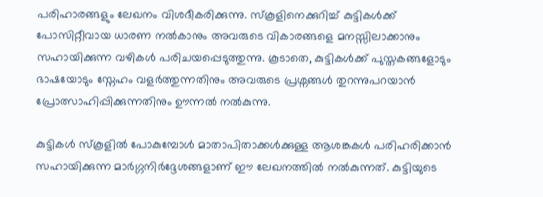പരിഹാരങ്ങളും ലേഖനം വിശദീകരിക്കുന്നു. സ്കൂളിനെക്കുറിച്ച് കുട്ടികൾക്ക് പോസിറ്റീവായ ധാരണ നൽകാനും അവരുടെ വികാരങ്ങളെ മനസ്സിലാക്കാനും സഹായിക്കുന്ന വഴികൾ പരിചയപ്പെടുത്തുന്നു. കൂടാതെ, കുട്ടികൾക്ക് പുസ്തകങ്ങളോടും ഭാഷയോടും സ്നേഹം വളർത്തുന്നതിനും അവരുടെ പ്രശ്നങ്ങൾ തുറന്നുപറയാൻ പ്രോത്സാഹിപ്പിക്കുന്നതിനും ഊന്നൽ നൽകുന്നു.

കുട്ടികൾ സ്കൂളിൽ പോകുമ്പോൾ മാതാപിതാക്കൾക്കുള്ള ആശങ്കകൾ പരിഹരിക്കാൻ സഹായിക്കുന്ന മാർഗ്ഗനിർദ്ദേശങ്ങളാണ് ഈ ലേഖനത്തിൽ നൽകുന്നത്. കുട്ടിയുടെ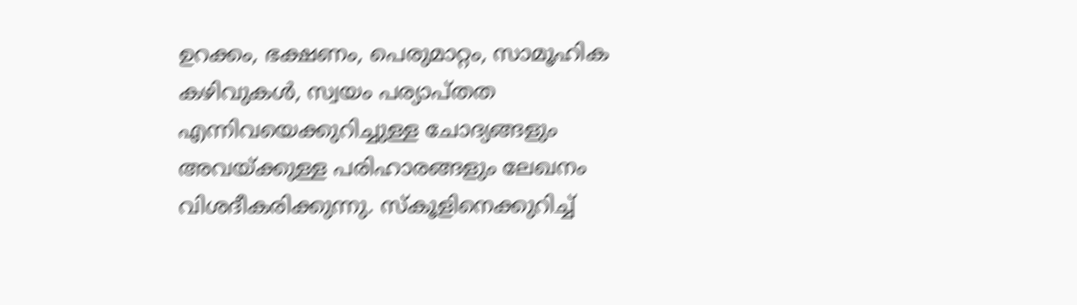ഉറക്കം, ഭക്ഷണം, പെരുമാറ്റം, സാമൂഹിക കഴിവുകൾ, സ്വയം പര്യാപ്തത എന്നിവയെക്കുറിച്ചുള്ള ചോദ്യങ്ങളും അവയ്ക്കുള്ള പരിഹാരങ്ങളും ലേഖനം വിശദീകരിക്കുന്നു. സ്കൂളിനെക്കുറിച്ച്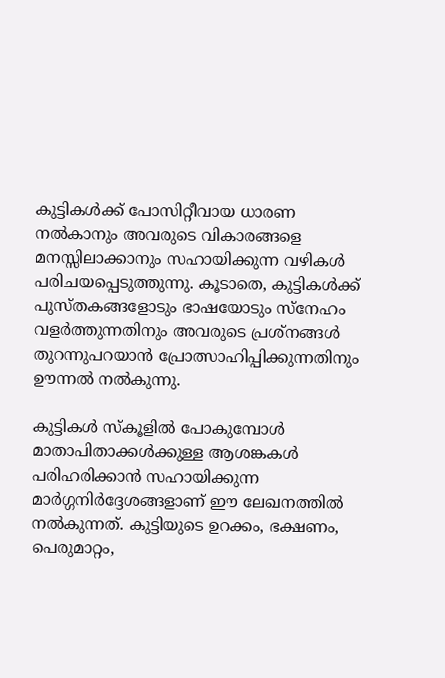കുട്ടികൾക്ക് പോസിറ്റീവായ ധാരണ നൽകാനും അവരുടെ വികാരങ്ങളെ മനസ്സിലാക്കാനും സഹായിക്കുന്ന വഴികൾ പരിചയപ്പെടുത്തുന്നു. കൂടാതെ, കുട്ടികൾക്ക് പുസ്തകങ്ങളോടും ഭാഷയോടും സ്നേഹം വളർത്തുന്നതിനും അവരുടെ പ്രശ്നങ്ങൾ തുറന്നുപറയാൻ പ്രോത്സാഹിപ്പിക്കുന്നതിനും ഊന്നൽ നൽകുന്നു.

കുട്ടികൾ സ്കൂളിൽ പോകുമ്പോൾ മാതാപിതാക്കൾക്കുള്ള ആശങ്കകൾ പരിഹരിക്കാൻ സഹായിക്കുന്ന മാർഗ്ഗനിർദ്ദേശങ്ങളാണ് ഈ ലേഖനത്തിൽ നൽകുന്നത്. കുട്ടിയുടെ ഉറക്കം, ഭക്ഷണം, പെരുമാറ്റം,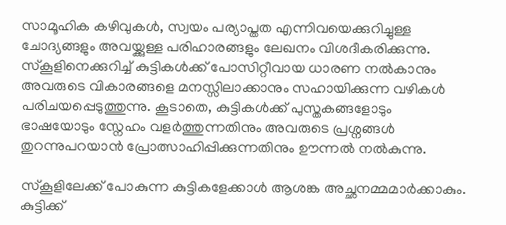സാമൂഹിക കഴിവുകൾ, സ്വയം പര്യാപ്തത എന്നിവയെക്കുറിച്ചുള്ള ചോദ്യങ്ങളും അവയ്ക്കുള്ള പരിഹാരങ്ങളും ലേഖനം വിശദീകരിക്കുന്നു. സ്കൂളിനെക്കുറിച്ച് കുട്ടികൾക്ക് പോസിറ്റീവായ ധാരണ നൽകാനും അവരുടെ വികാരങ്ങളെ മനസ്സിലാക്കാനും സഹായിക്കുന്ന വഴികൾ പരിചയപ്പെടുത്തുന്നു. കൂടാതെ, കുട്ടികൾക്ക് പുസ്തകങ്ങളോടും ഭാഷയോടും സ്നേഹം വളർത്തുന്നതിനും അവരുടെ പ്രശ്നങ്ങൾ തുറന്നുപറയാൻ പ്രോത്സാഹിപ്പിക്കുന്നതിനും ഊന്നൽ നൽകുന്നു.

സ്കൂളിലേക്ക് പോകുന്ന കുട്ടികളേക്കാൾ ആശങ്ക അച്ഛനമ്മമാർക്കാകും. കുട്ടിക്ക്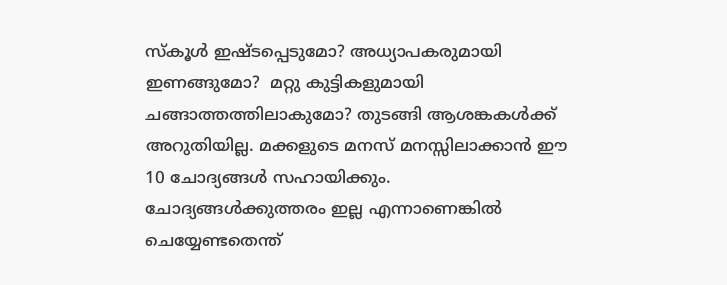സ്കൂള്‍ ഇഷ്ടപ്പെടുമോ? അധ്യാപകരുമായി ഇണങ്ങുമോ?  മറ്റു കുട്ടികളുമായി ചങ്ങാത്തത്തിലാകുമോ? തുടങ്ങി ആശങ്കകൾക്ക് അറുതിയില്ല. മക്കളുടെ മനസ് മനസ്സിലാക്കാൻ ഈ 10 ചോദ്യങ്ങൾ സഹായിക്കും. ചോദ്യങ്ങൾക്കുത്തരം ഇല്ല എന്നാണെങ്കിൽ ചെയ്യേണ്ടതെന്ത്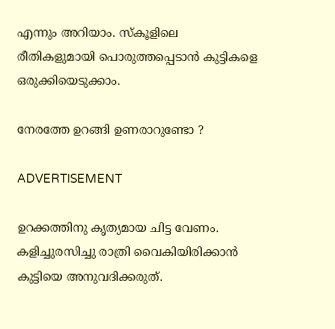എന്നും അറിയാം. സ്കൂളിലെ രീതികളുമായി പൊരുത്തപ്പെടാൻ കുട്ടികളെ ഒരുക്കിയെടുക്കാം.

നേരത്തേ ഉറങ്ങി ഉണരാറുണ്ടോ ?

ADVERTISEMENT

ഉറക്കത്തിനു കൃത്യമായ ചിട്ട വേണം. കളിച്ചുരസിച്ചു രാത്രി വൈകിയിരിക്കാൻ കുട്ടിയെ അനുവദിക്കരുത്.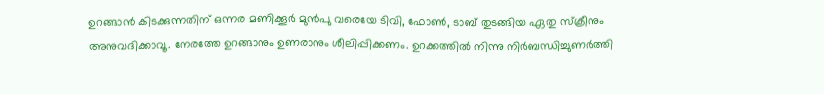ഉറങ്ങാൻ കിടക്കുന്നതിന് ഒന്നര മണിക്കൂർ മുൻപു വരെയേ ടിവി, ഫോൺ, ടാബ് തുടങ്ങിയ ഏതു സ്ക്രീനും അനുവദിക്കാവൂ. നേരത്തേ ഉറങ്ങാനും ഉണരാനും ശീലിപ്പിക്കണം. ഉറക്കത്തിൽ നിന്നു നിർബന്ധിച്ചുണർത്തി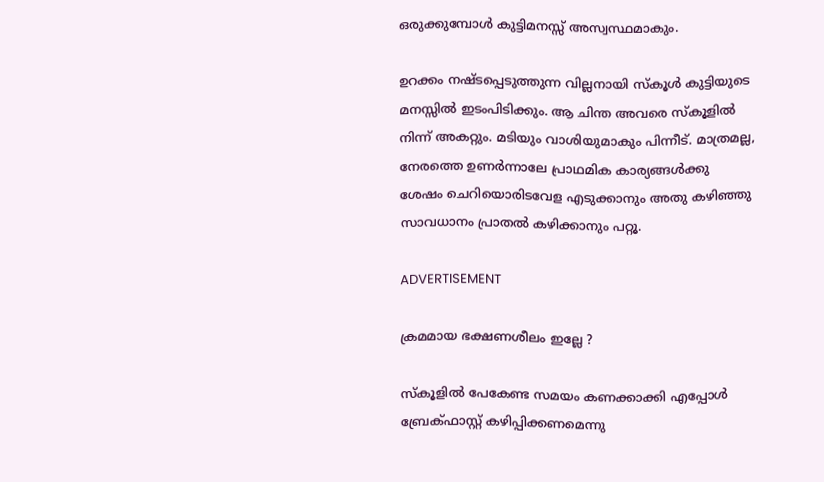ഒരുക്കുമ്പോൾ കുട്ടിമനസ്സ് അസ്വസ്ഥമാകും.

ഉറക്കം നഷ്ടപ്പെടുത്തുന്ന വില്ലനായി സ്കൂൾ കുട്ടിയുടെ മനസ്സിൽ ഇടംപിടിക്കും. ആ ചിന്ത അവരെ സ്കൂളിൽ നിന്ന് അകറ്റും. മടിയും വാശിയുമാകും പിന്നീട്. മാത്രമല്ല, നേരത്തെ ഉണർന്നാലേ പ്രാഥമിക കാര്യങ്ങൾക്കു ശേഷം ചെറിയൊരിടവേള എടുക്കാനും അതു കഴി‍ഞ്ഞു സാവധാനം പ്രാതൽ കഴിക്കാനും പറ്റൂ.

ADVERTISEMENT

ക്രമമായ ഭക്ഷണശീലം ഇല്ലേ ?

സ്കൂളിൽ പേകേണ്ട സമയം കണക്കാക്കി എപ്പോൾ ബ്രേക്ഫാസ്റ്റ് കഴിപ്പിക്കണമെന്നു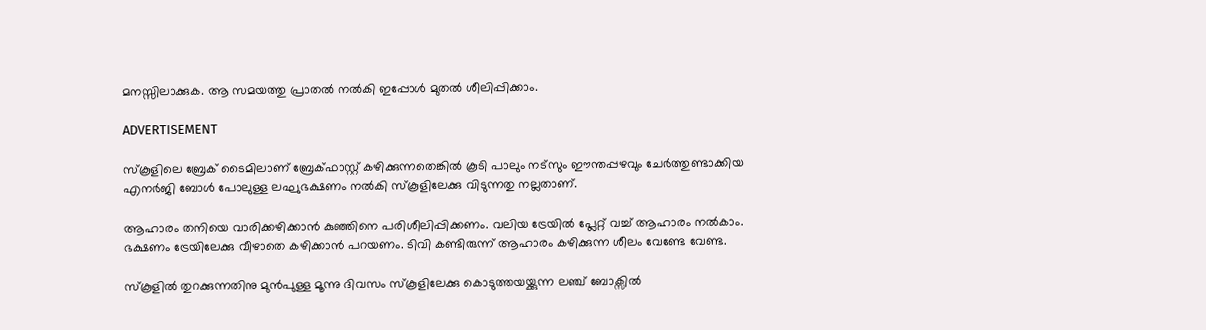മനസ്സിലാക്കുക. ആ സമയത്തു പ്രാതൽ നൽകി ഇപ്പോൾ മുതൽ ശീലിപ്പിക്കാം.

ADVERTISEMENT

സ്കൂളിലെ ബ്രേക് ടൈമിലാണ് ബ്രേക്ഫാസ്റ്റ് കഴിക്കുന്നതെങ്കിൽ കൂടി പാലും നട്സും ഈന്തപ്പഴവും ചേർത്തുണ്ടാക്കിയ എനർജി ബോൾ പോലുള്ള ലഘുഭക്ഷണം നൽകി സ്കൂളിലേക്കു വിടുന്നതു നല്ലതാണ്.

ആഹാരം തനിയെ വാരിക്കഴിക്കാൻ കുഞ്ഞിനെ പരിശീലിപ്പിക്കണം. വലിയ ട്രേയിൽ പ്ലേറ്റ് വച്ച് ആഹാരം നൽകാം. ഭക്ഷണം ട്രേയിലേക്കു വീഴാതെ കഴിക്കാൻ പറയണം. ടിവി കണ്ടിരുന്ന് ആഹാരം കഴിക്കുന്ന ശീലം വേണ്ടേ വേണ്ട.

സ്കൂളിൽ തുറക്കുന്നതിനു മുൻപുള്ള മൂന്നു ദിവസം സ്കൂളിലേക്കു കൊടുത്തയയ്ക്കുന്ന ലഞ്ച് ബോക്സിൽ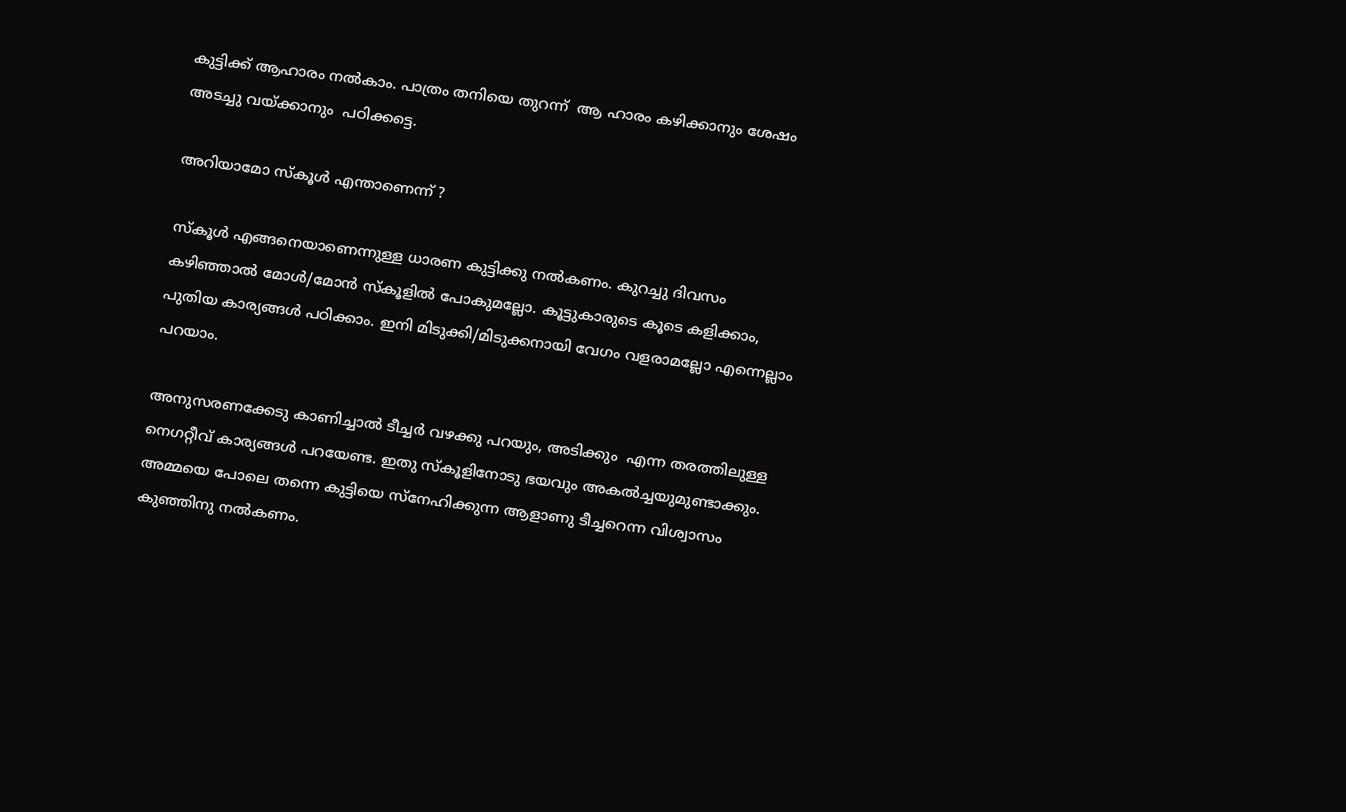കുട്ടിക്ക് ആഹാരം നൽകാം. പാത്രം തനിയെ തുറന്ന്  ആ ഹാരം കഴിക്കാനും ശേഷം അടച്ചു വയ്ക്കാനും  പഠിക്കട്ടെ.

അറിയാമോ സ്കൂൾ എന്താണെന്ന് ?

സ്കൂൾ എങ്ങനെയാണെന്നുള്ള ധാരണ കുട്ടിക്കു നൽകണം. കുറച്ചു ദിവസം കഴിഞ്ഞാൽ മോൾ/മോൻ സ്കൂളിൽ പോകുമല്ലോ. കൂട്ടുകാരുടെ കൂടെ കളിക്കാം, പുതിയ കാര്യങ്ങൾ പഠിക്കാം. ഇനി മിടുക്കി/മിടുക്കനായി വേഗം വളരാമല്ലോ എന്നെല്ലാം പറയാം.

അനുസരണക്കേടു കാണിച്ചാൽ ടീച്ചർ വഴക്കു പറയും, അടിക്കും  എന്ന തരത്തിലുള്ള നെഗറ്റീവ് കാര്യങ്ങൾ പറയേണ്ട. ഇതു സ്കൂളിനോടു ഭയവും അകൽച്ചയുമുണ്ടാക്കും. അമ്മയെ പോലെ തന്നെ കുട്ടിയെ സ്നേഹിക്കുന്ന ആളാണു ടീച്ചറെന്ന വിശ്വാസം കുഞ്ഞിനു നൽകണം.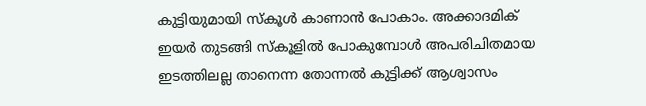കുട്ടിയുമായി സ്കൂൾ കാണാൻ പോകാം. അക്കാദമിക് ഇയർ തുടങ്ങി സ്കൂളിൽ പോകുമ്പോൾ അപരിചിതമായ ഇടത്തിലല്ല താനെന്ന തോന്നൽ കുട്ടിക്ക് ആശ്വാസം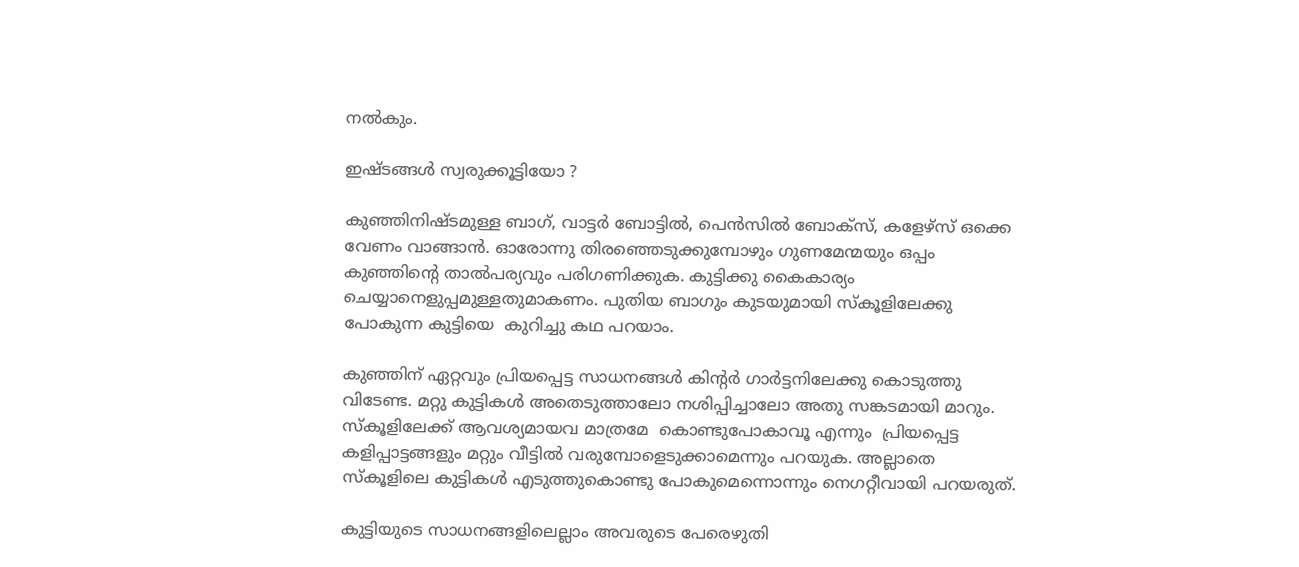നൽകും.

ഇഷ്ടങ്ങൾ സ്വരുക്കൂട്ടിയോ ?

കുഞ്ഞിനിഷ്ടമുള്ള ബാഗ്, വാട്ടർ ബോട്ടിൽ, പെൻസിൽ ബോക്സ്, കളേഴ്സ് ഒക്കെ വേണം വാങ്ങാൻ. ഓരോന്നു തിരഞ്ഞെടുക്കുമ്പോഴും ഗുണമേന്മയും ഒപ്പം കുഞ്ഞിന്റെ താൽപര്യവും പരിഗണിക്കുക. കുട്ടിക്കു കൈകാര്യം ചെയ്യാനെളുപ്പമുള്ളതുമാകണം. പുതിയ ബാഗും കുടയുമായി സ്കൂളിലേക്കു പോകുന്ന കുട്ടിയെ  കുറിച്ചു കഥ പറയാം.

കുഞ്ഞിന് ഏറ്റവും പ്രിയപ്പെട്ട സാധനങ്ങൾ കിന്റർ ഗാർട്ടനിലേക്കു കൊടുത്തു വിടേണ്ട. മറ്റു കുട്ടികൾ അതെടുത്താലോ നശിപ്പിച്ചാലോ അതു സങ്കടമായി മാറും.  സ്കൂളിലേക്ക് ആവശ്യമായവ മാത്രമേ  കൊണ്ടുപോകാവൂ എന്നും  പ്രിയപ്പെട്ട കളിപ്പാട്ടങ്ങളും മറ്റും വീട്ടിൽ വരുമ്പോളെടുക്കാമെന്നും പറയുക. അല്ലാതെ സ്കൂളിലെ കുട്ടികൾ എടുത്തുകൊണ്ടു പോകുമെന്നൊന്നും നെഗറ്റീവായി പറയരുത്.

കുട്ടിയുടെ സാധനങ്ങളിലെല്ലാം അവരുടെ പേരെഴുതി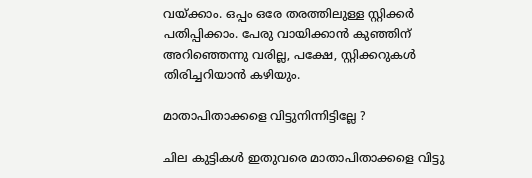വയ്ക്കാം. ഒപ്പം ഒരേ തരത്തിലുള്ള സ്റ്റിക്കര്‍ പതിപ്പിക്കാം. പേരു വായിക്കാൻ കുഞ്ഞിന് അറിഞ്ഞെന്നു വരില്ല, പക്ഷേ, സ്റ്റിക്കറുകൾ തിരിച്ചറിയാൻ കഴിയും.

മാതാപിതാക്കളെ വിട്ടുനിന്നിട്ടില്ലേ ?

ചില കുട്ടികൾ ഇതുവരെ മാതാപിതാക്കളെ വിട്ടു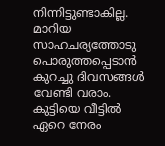നിന്നിട്ടുണ്ടാകില്ല. മാറിയ സാഹചര്യത്തോടു പൊരുത്തപ്പെടാൻ കുറച്ചു ദിവസങ്ങൾ വേണ്ടി വരാം. കുട്ടിയെ വീട്ടിൽ ഏറെ നേരം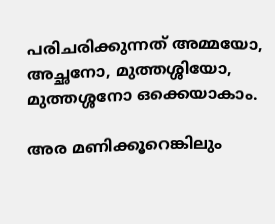പരിചരിക്കുന്നത് അമ്മയോ, അച്ഛനോ, മുത്തശ്ശിയോ, മുത്തശ്ശനോ ഒക്കെയാകാം.

അര മണിക്കൂറെങ്കിലും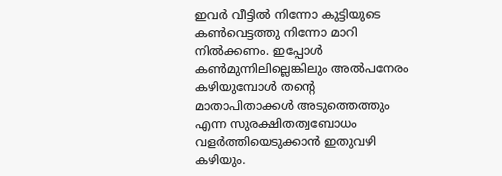ഇവർ വീട്ടിൽ നിന്നോ കുട്ടിയുടെ കൺവെട്ടത്തു നിന്നോ മാറി നിൽക്കണം. ഇപ്പോൾ കൺമുന്നിലില്ലെങ്കിലും അൽപനേരം കഴിയുമ്പോൾ തന്റെ മാതാപിതാക്കൾ അടുത്തെത്തും എന്ന സുരക്ഷിതത്വബോധം വളർത്തിയെടുക്കാൻ ഇതുവഴി കഴിയും.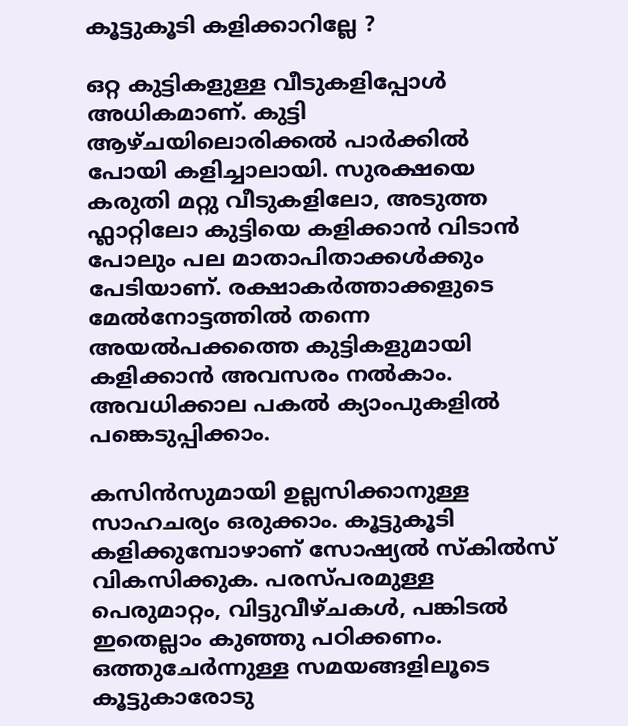കൂട്ടുകൂടി കളിക്കാറില്ലേ ?

ഒറ്റ കുട്ടികളുള്ള വീടുകളിപ്പോൾ അധികമാണ്. കുട്ടി ആഴ്ചയിലൊരിക്കൽ പാർക്കിൽ പോയി കളിച്ചാലായി. സുരക്ഷയെ കരുതി മറ്റു വീടുകളിലോ, അടുത്ത ഫ്ലാറ്റിലോ കുട്ടിയെ കളിക്കാൻ വിടാൻ പോലും പല മാതാപിതാക്കൾക്കും പേടിയാണ്. രക്ഷാകർത്താക്കളുടെ മേൽനോട്ടത്തിൽ തന്നെ അയൽപക്കത്തെ കുട്ടികളുമായി കളിക്കാൻ അവസരം നൽകാം. അവധിക്കാല പകൽ ക്യാംപുകളിൽ പങ്കെടുപ്പിക്കാം.

കസിൻസുമായി ഉല്ലസിക്കാനുള്ള സാഹചര്യം ഒരുക്കാം. കൂട്ടുകൂടി കളിക്കുമ്പോഴാണ് സോഷ്യൽ സ്കിൽസ് വികസിക്കുക. പരസ്പരമുള്ള പെരുമാറ്റം, വിട്ടുവീഴ്ചകൾ, പങ്കിടൽ ഇതെല്ലാം കുഞ്ഞു പഠിക്കണം. ഒത്തുചേർന്നുള്ള സമയങ്ങളിലൂടെ കൂട്ടുകാരോടു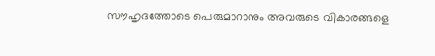സൗഹൃദത്തോടെ പെരുമാറാനും അവരുടെ വികാരങ്ങളെ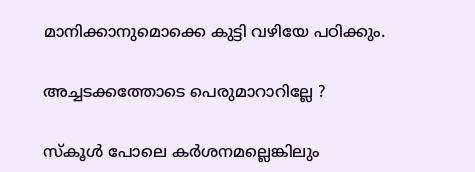മാനിക്കാനുമൊക്കെ കുട്ടി വഴിയേ പഠിക്കും.

അച്ചടക്കത്തോടെ പെരുമാറാറില്ലേ ?

സ്കൂൾ പോലെ കർശനമല്ലെങ്കിലും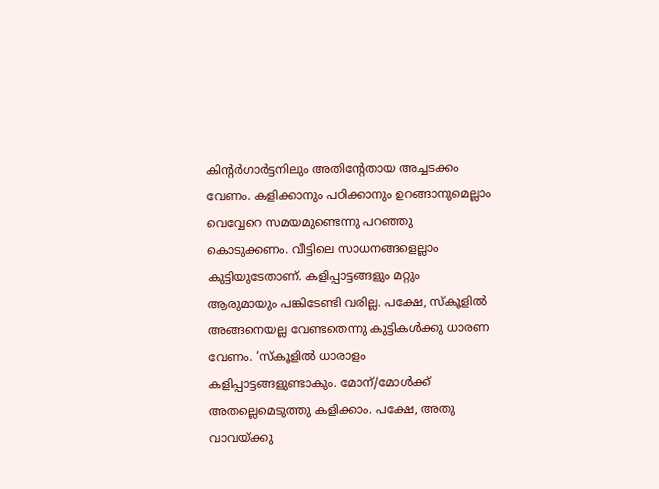കിന്റർഗാർട്ടനിലും അതിന്റേതായ അച്ചടക്കം വേണം. കളിക്കാനും പഠിക്കാനും ഉറങ്ങാനുമെല്ലാം വെവ്വേറെ സമയമുണ്ടെന്നു പറഞ്ഞു കൊടുക്കണം. വീട്ടിലെ സാധനങ്ങളെല്ലാം കുട്ടിയുടേതാണ്. കളിപ്പാട്ടങ്ങളും മറ്റും ആരുമായും പങ്കിടേണ്ടി വരില്ല. പക്ഷേ, സ്കൂളിൽ അങ്ങനെയല്ല വേണ്ടതെന്നു കുട്ടികൾക്കു ധാരണ വേണം. ‘സ്കൂളിൽ ധാരാളം കളിപ്പാട്ടങ്ങളുണ്ടാകും. മോന്/മോൾക്ക് അതല്ലെമെടുത്തു കളിക്കാം. പക്ഷേ, അതു വാവയ്ക്കു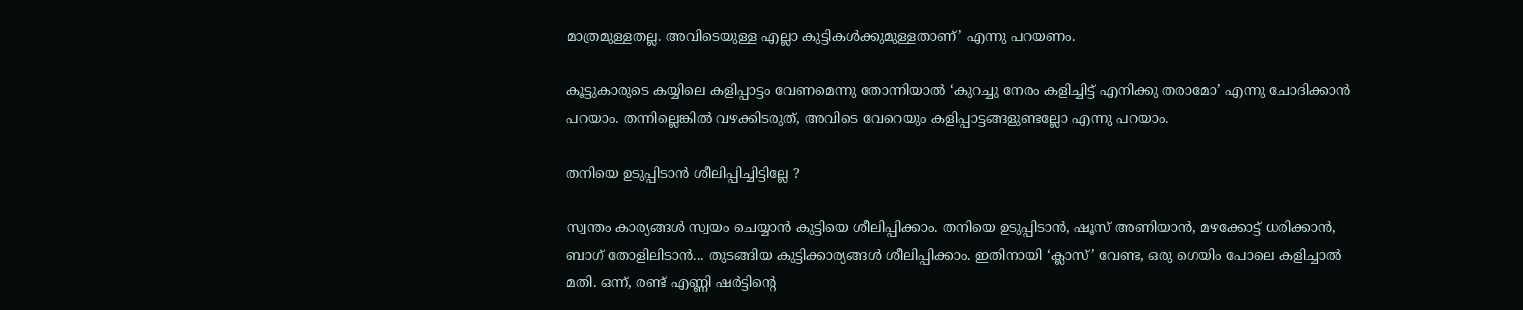മാത്രമുള്ളതല്ല. അവിടെയുള്ള എല്ലാ കുട്ടികൾക്കുമുള്ളതാണ്’ എന്നു പറയണം.

കൂട്ടുകാരുടെ കയ്യിലെ കളിപ്പാട്ടം വേണമെന്നു തോന്നിയാൽ ‘കുറച്ചു നേരം കളിച്ചിട്ട് എനിക്കു തരാമോ’ എന്നു ചോദിക്കാൻ പറയാം. തന്നില്ലെങ്കിൽ വഴക്കിടരുത്, അവിടെ വേറെയും കളിപ്പാട്ടങ്ങളുണ്ടല്ലോ എന്നു പറയാം.

തനിയെ ഉടുപ്പിടാൻ ശീലിപ്പിച്ചിട്ടില്ലേ ?

സ്വന്തം കാര്യങ്ങൾ സ്വയം ചെയ്യാൻ കുട്ടിയെ ശീലിപ്പിക്കാം. തനിയെ ഉടുപ്പിടാന്‍, ഷൂസ് അണിയാൻ, മഴക്കോട്ട് ധരിക്കാൻ, ബാഗ് തോളിലിടാൻ... തുടങ്ങിയ കുട്ടിക്കാര്യങ്ങൾ ശീലിപ്പിക്കാം. ഇതിനായി ‘ക്ലാസ്’ വേണ്ട, ഒരു ഗെയിം പോലെ കളിച്ചാൽ മതി. ഒന്ന്, രണ്ട് എണ്ണി ഷർട്ടിന്റെ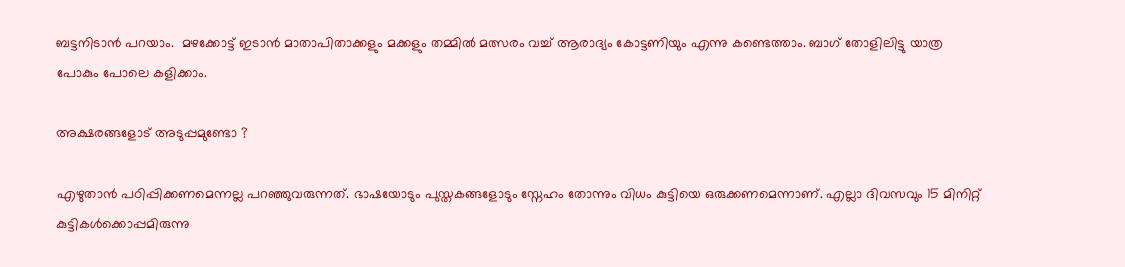ബട്ടനിടാന്‍ പറയാം.  മഴക്കോട്ട് ഇടാൻ മാതാപിതാക്കളും മക്കളും തമ്മിൽ മത്സരം വച്ച് ആരാദ്യം കോട്ടണിയും എന്നു കണ്ടെത്താം. ബാഗ് തോളിലിട്ടു യാത്ര പോകും പോലെ കളിക്കാം.

അക്ഷരങ്ങളോട് അടുപ്പമുണ്ടോ ?

എഴുതാൻ പഠിപ്പിക്കണമെന്നല്ല പറഞ്ഞുവരുന്നത്. ഭാഷയോടും പുസ്തകങ്ങളോടും സ്നേഹം തോന്നും വിധം കുട്ടിയെ ഒരുക്കണമെന്നാണ്. എല്ലാ ദിവസവും 15 മിനിറ്റ് കുട്ടികൾക്കൊപ്പമിരുന്നു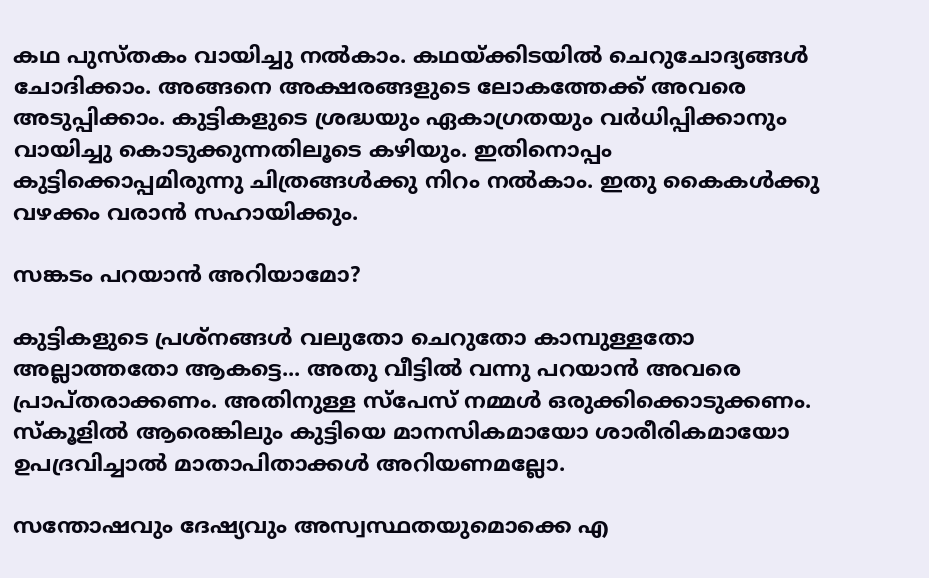കഥ പുസ്തകം വായിച്ചു നൽകാം. കഥയ്ക്കിടയിൽ ചെറുചോദ്യങ്ങൾ ചോദിക്കാം. അങ്ങനെ അക്ഷരങ്ങളുടെ ലോകത്തേക്ക് അവരെ അടുപ്പിക്കാം. കുട്ടികളുടെ ശ്രദ്ധയും ഏകാഗ്രതയും വർധിപ്പിക്കാനും വായിച്ചു കൊടുക്കുന്നതിലൂടെ കഴിയും. ഇതിനൊപ്പം കുട്ടിക്കൊപ്പമിരുന്നു ചിത്രങ്ങൾക്കു നിറം നൽകാം. ഇതു കൈകൾക്കു വഴക്കം വരാൻ സഹായിക്കും.

സങ്കടം പറയാൻ അറിയാമോ?

കുട്ടികളുടെ പ്രശ്നങ്ങൾ വലുതോ ചെറുതോ കാമ്പുള്ളതോ അല്ലാത്തതോ ആകട്ടെ... അതു വീട്ടിൽ വന്നു പറയാൻ അവരെ പ്രാപ്തരാക്കണം. അതിനുള്ള സ്പേസ് നമ്മൾ ഒരുക്കിക്കൊടുക്കണം. സ്കൂളിൽ ആരെങ്കിലും കുട്ടിയെ മാനസികമായോ ശാരീരികമായോ ഉപദ്രവിച്ചാൽ മാതാപിതാക്കൾ അറിയണമല്ലോ.

സന്തോഷവും ദേഷ്യവും അസ്വസ്ഥതയുമൊക്കെ എ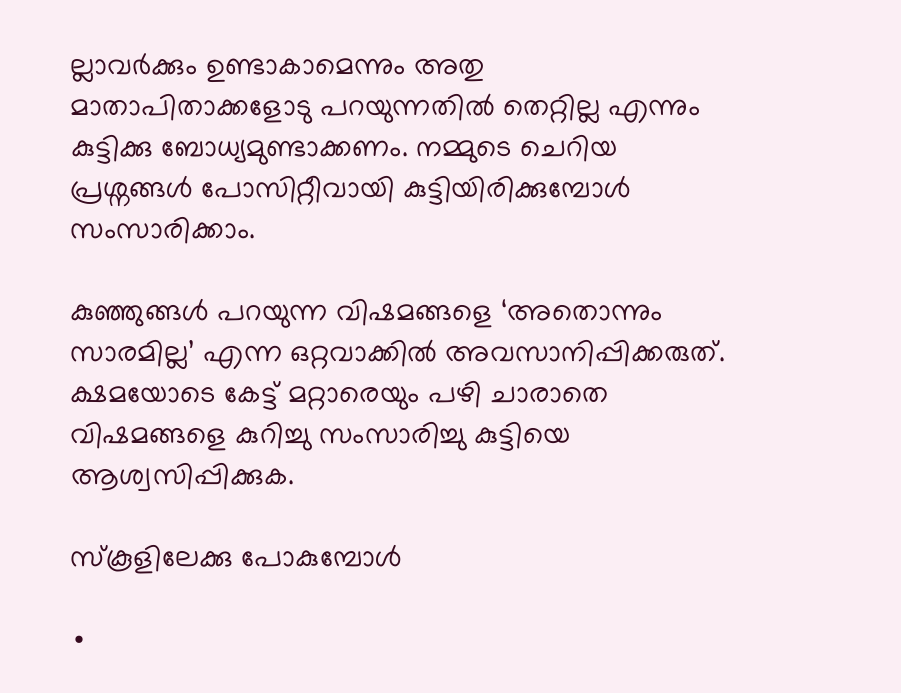ല്ലാവർക്കും ഉണ്ടാകാമെന്നും അതു മാതാപിതാക്കളോടു പറയുന്നതിൽ തെറ്റില്ല എന്നും കുട്ടിക്കു ബോധ്യമുണ്ടാക്കണം. നമ്മുടെ ചെറിയ പ്രശ്നങ്ങൾ പോസിറ്റീവായി കുട്ടിയിരിക്കുമ്പോൾ സംസാരിക്കാം.

കുഞ്ഞുങ്ങൾ പറയുന്ന വിഷമങ്ങളെ ‘അതൊന്നും സാരമില്ല’ എന്ന ഒറ്റവാക്കിൽ അവസാനിപ്പിക്കരുത്. ക്ഷമയോടെ കേട്ട് മറ്റാരെയും പഴി ചാരാതെ വിഷമങ്ങളെ കുറിച്ചു സംസാരിച്ചു കുട്ടിയെ ആശ്വസിപ്പിക്കുക.

സ്കൂളിലേക്കു പോകുമ്പോൾ

∙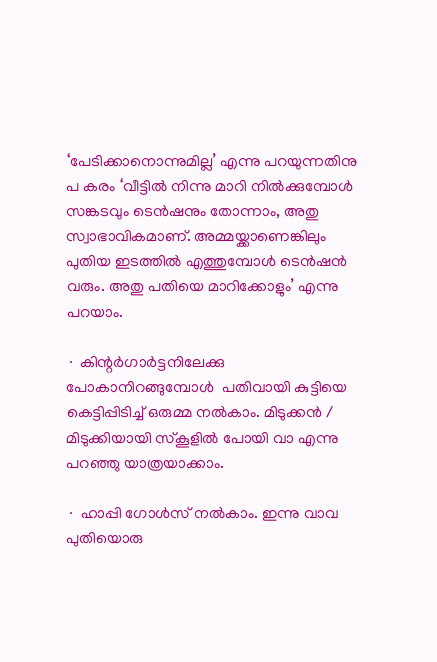‘പേടിക്കാനൊന്നുമില്ല’ എന്നു പറയുന്നതിനു പ കരം ‘വീട്ടിൽ നിന്നു മാറി നിൽക്കുമ്പോൾ സങ്കടവും ടെൻഷനും തോന്നാം, അതു സ്വാഭാവികമാണ്. അമ്മയ്ക്കാണെങ്കിലും പുതിയ ഇടത്തില്‍ എത്തുമ്പോൾ ടെൻഷൻ വരും. അതു പതിയെ മാറിക്കോളും’ എന്നു പറയാം.

∙ കിന്റർഗാർട്ടനിലേക്കു പോകാനിറങ്ങുമ്പോൾ  പതിവായി കുട്ടിയെ കെട്ടിപ്പിടിച്ച് ഒരുമ്മ നൽകാം. മിടുക്കൻ / മിടുക്കിയായി സ്കൂളിൽ പോയി വാ എന്നു പറഞ്ഞു യാത്രയാക്കാം.

∙ ഹാപ്പി ഗോൾസ് നൽകാം. ഇന്നു വാവ പുതിയൊരു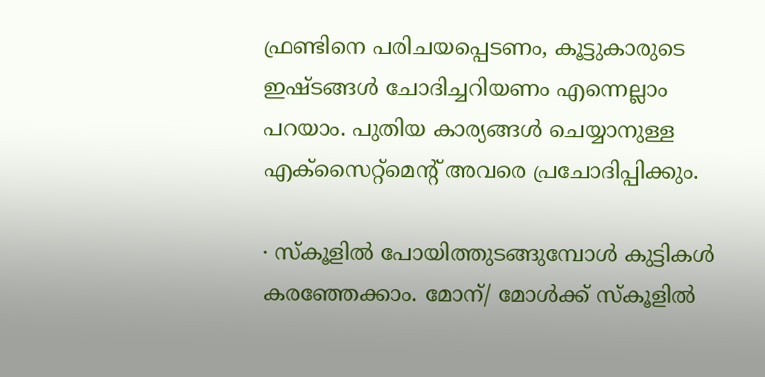ഫ്രണ്ടിനെ പരിചയപ്പെടണം, കൂട്ടുകാരുടെ ഇഷ്ടങ്ങൾ ചോദിച്ചറിയണം എന്നെല്ലാം പറയാം. പുതിയ കാര്യങ്ങൾ ചെയ്യാനുള്ള എക്സൈറ്റ്മെന്റ് അവരെ പ്രചോദിപ്പിക്കും.

∙ സ്കൂളിൽ പോയിത്തുടങ്ങുമ്പോൾ കുട്ടികൾ കരഞ്ഞേക്കാം. മോന്/ മോൾക്ക് സ്കൂളില്‍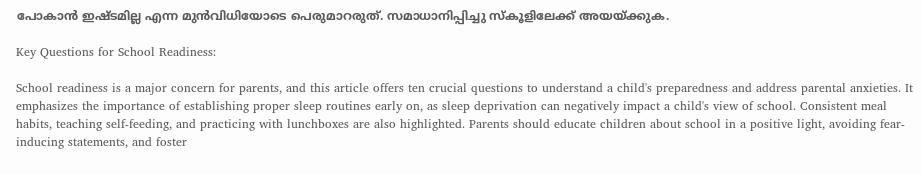പോകാന്‍ ഇഷ്ടമില്ല എന്ന മുൻവിധിയോടെ പെരുമാറരുത്. സമാധാനിപ്പിച്ചു സ്കൂളിലേക്ക് അയയ്ക്കുക.

Key Questions for School Readiness:

School readiness is a major concern for parents, and this article offers ten crucial questions to understand a child's preparedness and address parental anxieties. It emphasizes the importance of establishing proper sleep routines early on, as sleep deprivation can negatively impact a child's view of school. Consistent meal habits, teaching self-feeding, and practicing with lunchboxes are also highlighted. Parents should educate children about school in a positive light, avoiding fear-inducing statements, and foster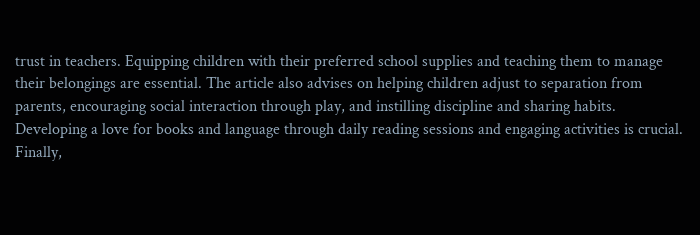trust in teachers. Equipping children with their preferred school supplies and teaching them to manage their belongings are essential. The article also advises on helping children adjust to separation from parents, encouraging social interaction through play, and instilling discipline and sharing habits. Developing a love for books and language through daily reading sessions and engaging activities is crucial. Finally,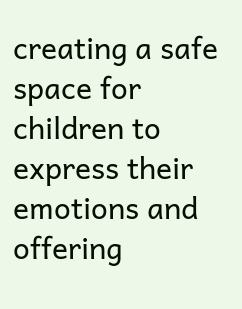creating a safe space for children to express their emotions and offering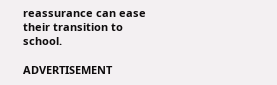reassurance can ease their transition to school.

ADVERTISEMENT